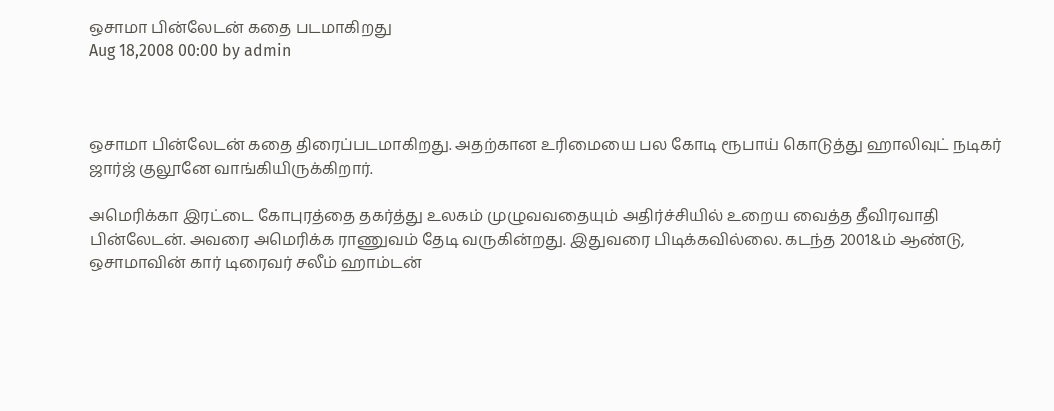ஒசாமா பின்லேடன் கதை படமாகிறது
Aug 18,2008 00:00 by admin



ஒசாமா பின்லேடன் கதை திரைப்படமாகிறது. அதற்கான உரிமையை பல கோடி ரூபாய் கொடுத்து ஹாலிவுட் நடிகர் ஜார்ஜ் குலூனே வாங்கியிருக்கிறார்.

அமெரிக்கா இரட்டை கோபுரத்தை தகர்த்து உலகம் முழுவவதையும் அதிர்ச்சியில் உறைய வைத்த தீவிரவாதி பின்லேடன். அவரை அமெரிக்க ராணுவம் தேடி வருகின்றது. இதுவரை பிடிக்கவில்லை. கடந்த 2001&ம் ஆண்டு, ஒசாமாவின் கார் டிரைவர் சலீம் ஹாம்டன்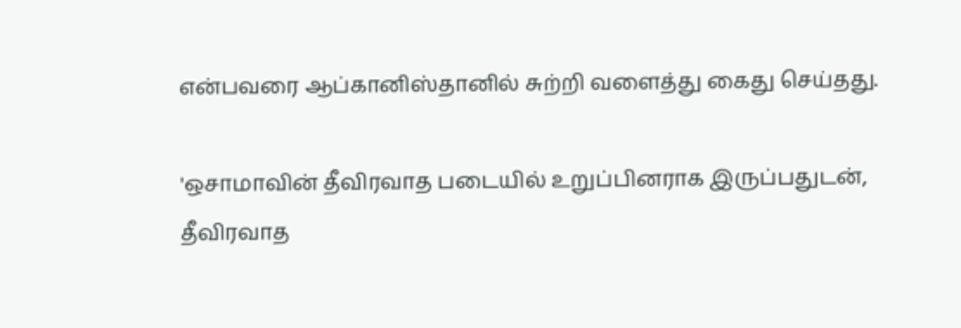என்பவரை ஆப்கானிஸ்தானில் சுற்றி வளைத்து கைது செய்தது.

'ஒசாமாவின் தீவிரவாத படையில் உறுப்பினராக இருப்பதுடன், தீவிரவாத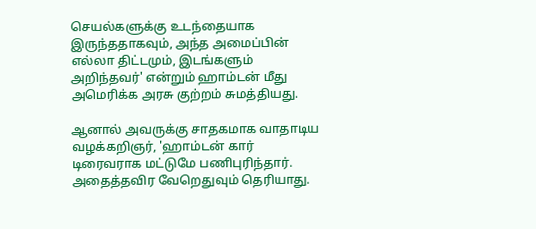செயல்களுக்கு உடந்தையாக இருந்ததாகவும், அந்த அமைப்பின் எல்லா திட்டமும், இடங்களும் அறிந்தவர்' என்றும் ஹாம்டன் மீது அமெரிக்க அரசு குற்றம் சுமத்தியது.

ஆனால் அவருக்கு சாதகமாக வாதாடிய வழக்கறிஞர், 'ஹாம்டன் கார் டிரைவராக மட்டுமே பணிபுரிந்தார். அதைத்தவிர வேறெதுவும் தெரியாது.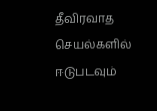தீவிரவாத செயல்களில் ஈடுபடவும்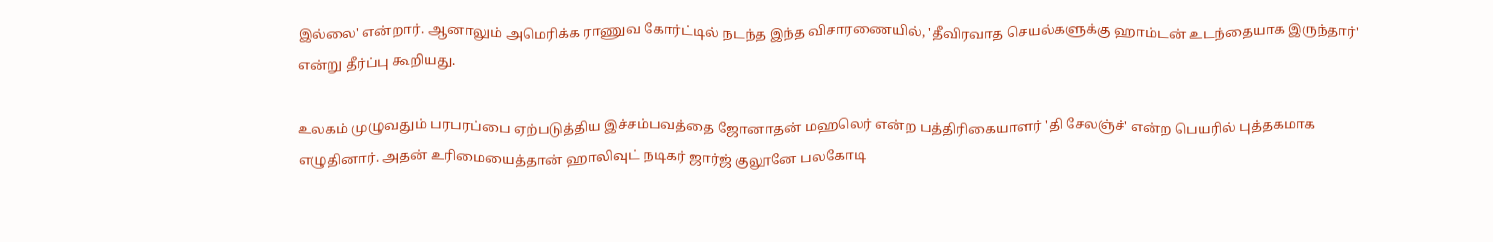இல்லை' என்றார். ஆனாலும் அமெரிக்க ராணுவ கோர்ட்டில் நடந்த இந்த விசாரணையில், 'தீவிரவாத செயல்களுக்கு ஹாம்டன் உடந்தையாக இருந்தார்' என்று தீர்ப்பு கூறியது.

உலகம் முழுவதும் பரபரப்பை ஏற்படுத்திய இச்சம்பவத்தை ஜோனாதன் மஹலெர் என்ற பத்திரிகையாளர் 'தி சேலஞ்ச்' என்ற பெயரில் புத்தகமாக எழுதினார். அதன் உரிமையைத்தான் ஹாலிவுட் நடிகர் ஜார்ஜ் குலூனே பலகோடி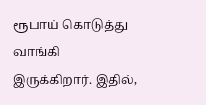ரூபாய் கொடுத்து வாங்கி இருக்கிறார். இதில்,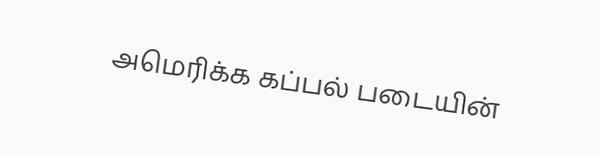அமெரிக்க கப்பல் படையின்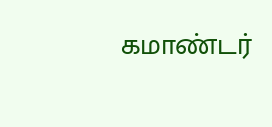கமாண்டர்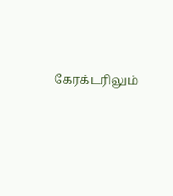கேரக்டரிலும்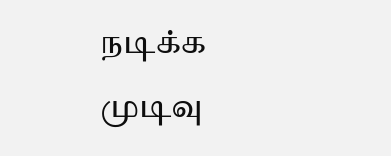நடிக்க முடிவு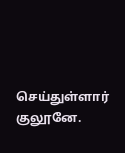செய்துள்ளார் குலூனே.